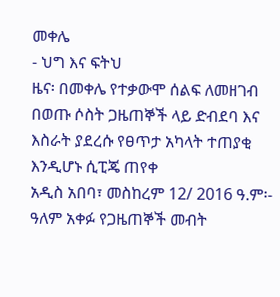መቀሌ
- ህግ እና ፍትህ
ዜና፡ በመቀሌ የተቃውሞ ሰልፍ ለመዘገብ በወጡ ሶስት ጋዜጠኞች ላይ ድብደባ እና እስራት ያደረሱ የፀጥታ አካላት ተጠያቂ እንዲሆኑ ሲፒጄ ጠየቀ
አዲስ አበባ፣ መስከረም 12/ 2016 ዓ.ም፡- ዓለም አቀፉ የጋዜጠኞች መብት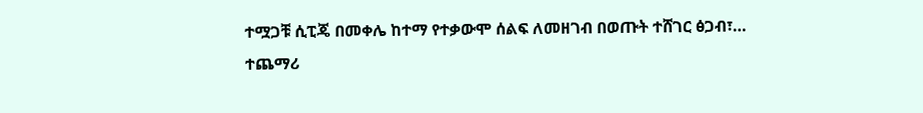ተሟጋቹ ሲፒጄ በመቀሌ ከተማ የተቃውሞ ሰልፍ ለመዘገብ በወጡት ተሸገር ፅጋብ፣…
ተጨማሪ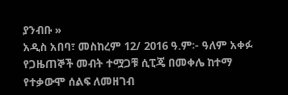ያንብቡ »
አዲስ አበባ፣ መስከረም 12/ 2016 ዓ.ም፡- ዓለም አቀፉ የጋዜጠኞች መብት ተሟጋቹ ሲፒጄ በመቀሌ ከተማ የተቃውሞ ሰልፍ ለመዘገብ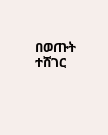በወጡት ተሸገር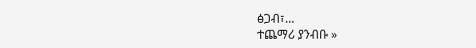ፅጋብ፣…
ተጨማሪ ያንብቡ »